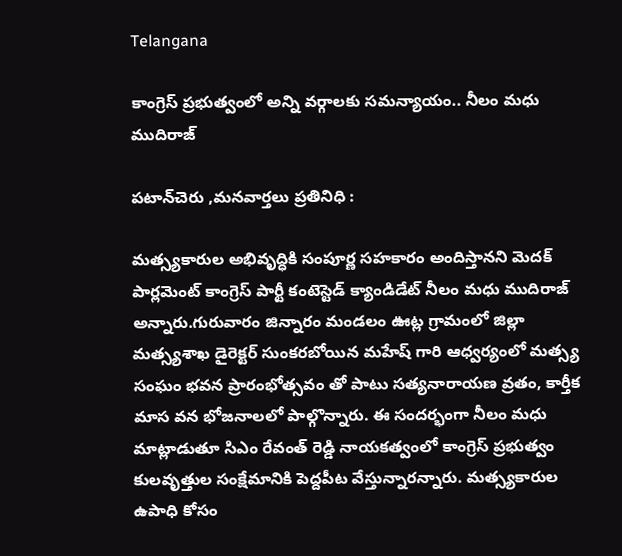Telangana

కాంగ్రెస్ ప్రభుత్వంలో అన్ని వర్గాలకు సమన్యాయం.. నీలం మధు ముదిరాజ్

పటాన్‌చెరు ,మనవార్తలు ప్రతినిధి :

మత్స్యకారుల అభివృద్ధికి సంపూర్ణ సహకారం అందిస్తానని మెదక్ పార్లమెంట్ కాంగ్రెస్ పార్టీ కంటెస్టెడ్ క్యాండిడేట్ నీలం మధు ముదిరాజ్ అన్నారు.గురువారం జిన్నారం మండలం ఊట్ల గ్రామంలో జిల్లా మత్స్యశాఖ డైరెక్టర్ సుంకరబోయిన మహేష్ గారి ఆధ్వర్యంలో మత్స్య సంఘం భవన ప్రారంభోత్సవం తో పాటు సత్యనారాయణ వ్రతం, కార్తీక మాస వన భోజనాలలో పాల్గొన్నారు. ఈ సందర్భంగా నీలం మధు మాట్లాడుతూ సిఎం రేవంత్ రెడ్డి నాయకత్వంలో కాంగ్రెస్ ప్రభుత్వం కులవృత్తుల సంక్షేమానికి పెద్దపీట వేస్తున్నారన్నారు. మత్స్యకారుల ఉపాధి కోసం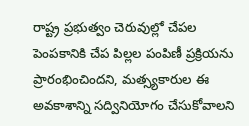రాష్ట్ర ప్రభుత్వం చెరువుల్లో చేపల పెంపకానికి చేప పిల్లల పంపిణీ ప్రక్రియను ప్రారంభించిందని, మత్స్యకారుల ఈ అవకాశాన్ని సద్వినియోగం చేసుకోవాలని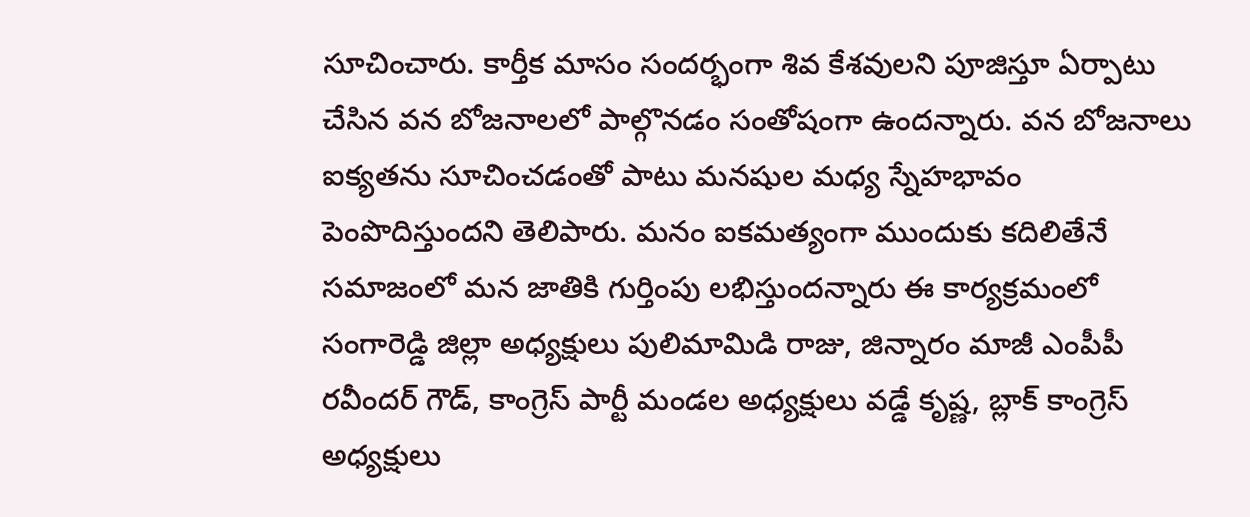సూచించారు. కార్తీక మాసం సందర్భంగా శివ కేశవులని పూజిస్తూ ఏర్పాటు చేసిన వన బోజనాలలో పాల్గొనడం సంతోషంగా ఉందన్నారు. వన బోజనాలు ఐక్యతను సూచించడంతో పాటు మనషుల మధ్య స్నేహభావం పెంపొదిస్తుందని తెలిపారు. మనం ఐకమత్యంగా ముందుకు కదిలితేనే సమాజంలో మన జాతికి గుర్తింపు లభిస్తుందన్నారు ఈ కార్యక్రమంలో సంగారెడ్డి జిల్లా అధ్యక్షులు పులిమామిడి రాజు, జిన్నారం మాజీ ఎంపీపీ రవీందర్ గౌడ్, కాంగ్రెస్ పార్టీ మండల అధ్యక్షులు వడ్డే కృష్ణ, బ్లాక్ కాంగ్రెస్ అధ్యక్షులు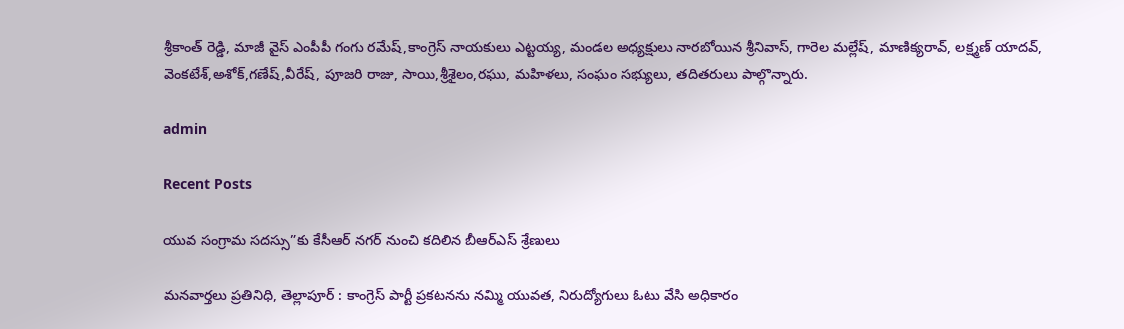శ్రీకాంత్ రెడ్డి, మాజీ వైస్ ఎంపీపీ గంగు రమేష్,కాంగ్రెస్ నాయకులు ఎట్టయ్య, మండల అధ్యక్షులు నారబోయిన శ్రీనివాస్, గారెల మల్లేష్, మాణిక్యరావ్, లక్ష్మణ్ యాదవ్, వెంకటేశ్,అశోక్,గణేష్,వీరేష్, పూజరి రాజు, సాయి,శ్రీశైలం,రఘు, మహిళలు, సంఘం సభ్యులు, తదితరులు పాల్గొన్నారు.

admin

Recent Posts

యువ సంగ్రామ సదస్సు”కు కేసీఆర్ నగర్ నుంచి కదిలిన బీఆర్ఎస్ శ్రేణులు

మనవార్తలు ప్రతినిధి, తెల్లాపూర్ : కాంగ్రెస్ పార్టీ ప్రకటనను నమ్మి యువత, నిరుద్యోగులు ఓటు వేసి అధికారం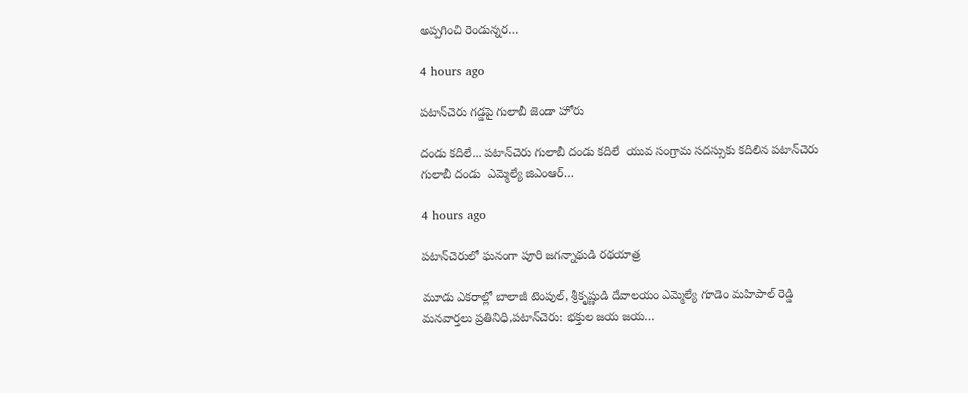అప్పగించి రెండున్నర…

4 hours ago

పటాన్‌చెరు గడ్డపై గులాబీ జెండా హోరు

దండు కదిలే... పటాన్‌చెరు గులాబీ దండు కదిలే  యువ సంగ్రామ సదస్సుకు కదిలిన పటాన్‌చెరు గులాబీ దండు  ఎమ్మెల్యే జిఎంఆర్…

4 hours ago

పటాన్‌చెరులో ఘనంగా పూరి జగన్నాథుడి రథయాత్ర

మూడు ఎకరాల్లో బాలాజీ టెంపుల్, శ్రీకృష్ణుడి దేవాలయం ఎమ్మెల్యే గూడెం మహిపాల్ రెడ్డి మనవార్తలు ప్రతినిధి,పటాన్‌చెరు: భక్తుల జయ జయ…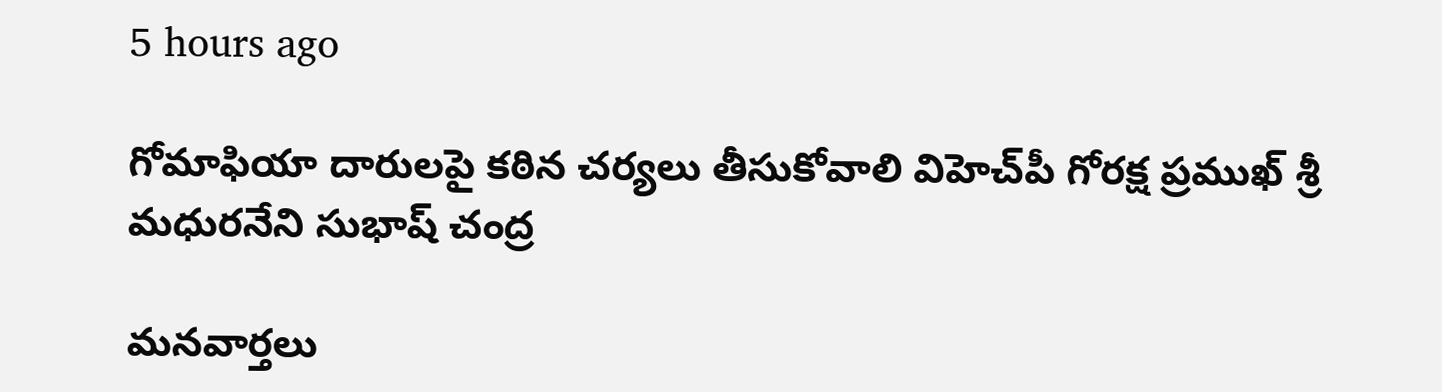5 hours ago

గోమాఫియా దారులపై కఠిన చర్యలు తీసుకోవాలి విహెచ్‌పీ గోరక్ష ప్రముఖ్ శ్రీ మధురనేని సుభాష్ చంద్ర

మనవార్తలు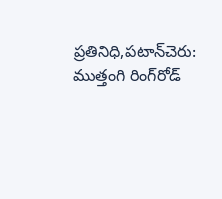ప్రతినిధి,పటాన్‌చెరు: ముత్తంగి రింగ్‌రోడ్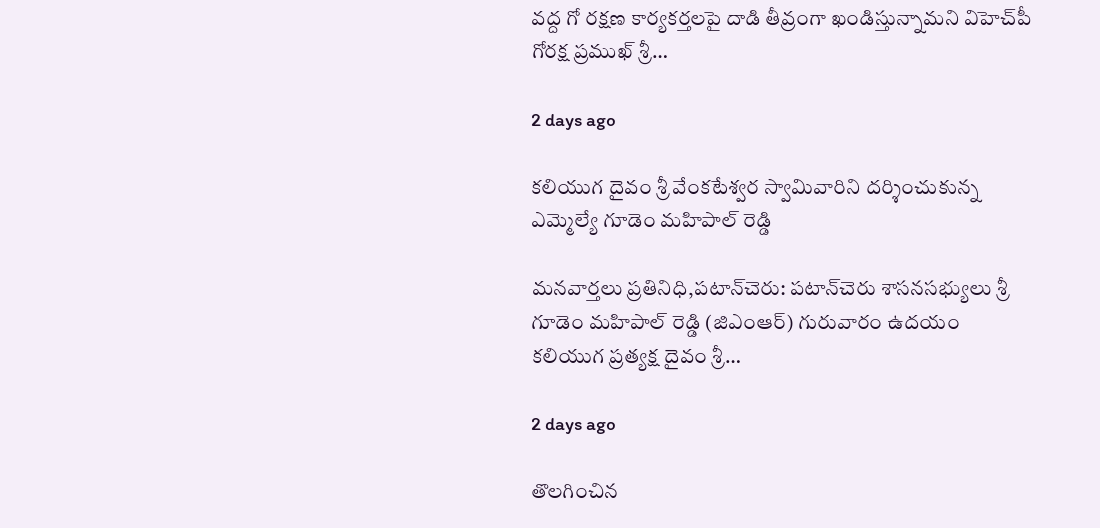వద్ద గో రక్షణ కార్యకర్తలపై దాడి తీవ్రంగా ఖండిస్తున్నామని విహెచ్‌పీ గోరక్ష ప్రముఖ్ శ్రీ…

2 days ago

కలియుగ దైవం శ్రీ వేంకటేశ్వర స్వామివారిని దర్శించుకున్న ఎమ్మెల్యే గూడెం మహిపాల్ రెడ్డి

మనవార్తలు ప్రతినిధి,పటాన్‌చెరు: పటాన్‌చెరు శాసనసభ్యులు శ్రీ గూడెం మహిపాల్ రెడ్డి (జిఎంఆర్) గురువారం ఉదయం కలియుగ ప్రత్యక్ష దైవం శ్రీ…

2 days ago

తొలగించిన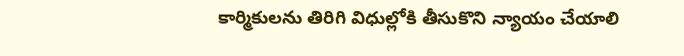కార్మికులను తిరిగి విధుల్లోకి తీసుకొని న్యాయం చేయాలి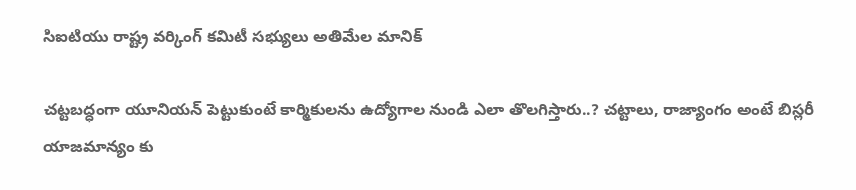సిఐటియు రాష్ట్ర వర్కింగ్ కమిటీ సభ్యులు అతిమేల మానిక్

చట్టబద్ధంగా యూనియన్ పెట్టుకుంటే కార్మికులను ఉద్యోగాల నుండి ఎలా తొలగిస్తారు..? చట్టాలు, రాజ్యాంగం అంటే బిస్లరీ యాజమాన్యం కు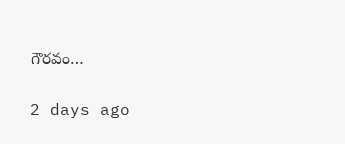గౌరవం…

2 days ago